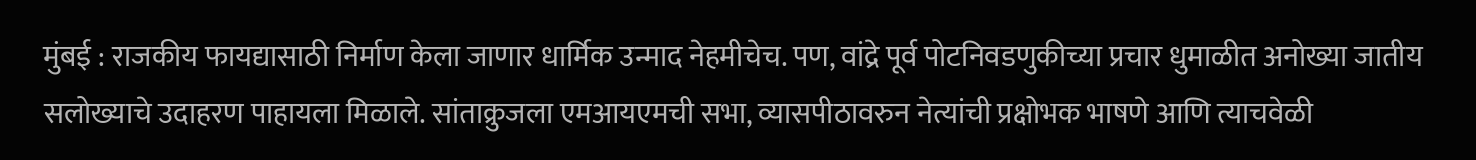मुंबई : राजकीय फायद्यासाठी निर्माण केला जाणार धार्मिक उन्माद नेहमीचेच. पण, वांद्रे पूर्व पोटनिवडणुकीच्या प्रचार धुमाळीत अनोख्या जातीय सलोख्याचे उदाहरण पाहायला मिळाले. सांताक्रुजला एमआयएमची सभा, व्यासपीठावरुन नेत्यांची प्रक्षोभक भाषणे आणि त्याचवेळी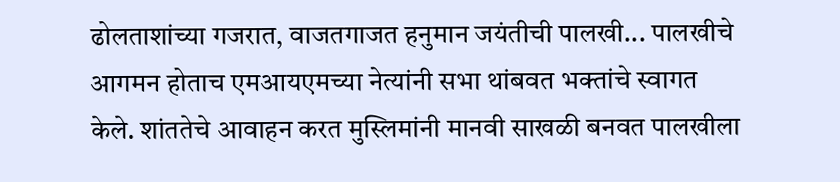ढोलताशांच्या गजरात, वाजतगाजत हनुमान जयंतीची पालखी... पालखीचे आगमन होताच एमआयएमच्या नेत्यांनी सभा थांबवत भक्तांचे स्वागत केले. शांततेचे आवाहन करत मुस्लिमांनी मानवी साखळी बनवत पालखीला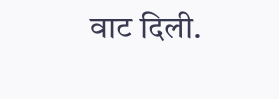वाट दिली.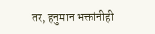तर, हनुमान भक्तांनीही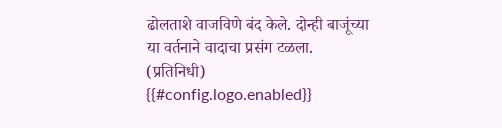ढोलताशे वाजविणे बंद केले. दोन्ही बाजूंच्या या वर्तनाने वादाचा प्रसंग टळला. (प्रतिनिधी)
{{#config.logo.enabled}}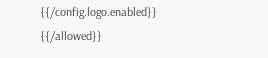{{/config.logo.enabled}}
{{/allowed}}